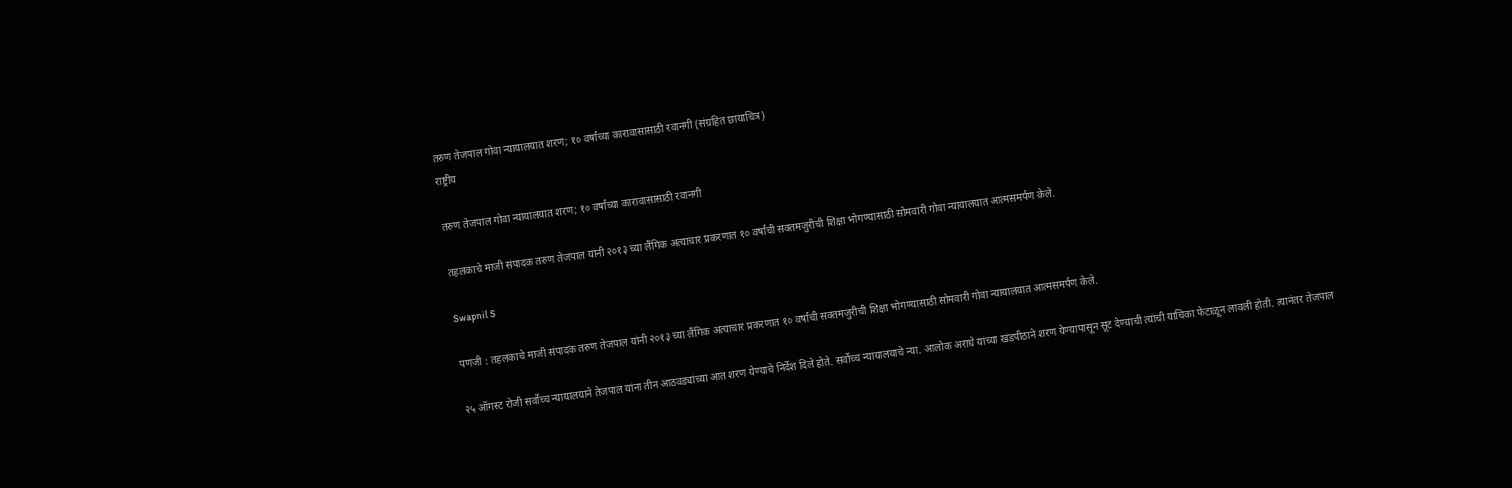तरुण तेजपाल गोवा न्यायालयात शरण; १० वर्षांच्या कारावासासाठी रवानगी (संग्रहित छायाचित्र)
राष्ट्रीय

तरुण तेजपाल गोवा न्यायालयात शरण; १० वर्षांच्या कारावासासाठी रवानगी

तहलकाचे माजी संपादक तरुण तेजपाल यांनी २०१३ च्या लैंगिक अत्याचार प्रकरणात १० वर्षांची सक्तमजुरीची शिक्षा भोगण्यासाठी सोमवारी गोवा न्यायालयात आत्मसमर्पण केले.

Swapnil S

पणजी : तहलकाचे माजी संपादक तरुण तेजपाल यांनी २०१३ च्या लैंगिक अत्याचार प्रकरणात १० वर्षांची सक्तमजुरीची शिक्षा भोगण्यासाठी सोमवारी गोवा न्यायालयात आत्मसमर्पण केले.

२५ ऑगस्ट रोजी सर्वोच्च न्यायालयाने तेजपाल यांना तीन आठवड्यांच्या आत शरण येण्याचे निर्देश दिले होते. सर्वोच्च न्यायालयाचे न्या. आलोक अराधे यांच्या खंडपीठाने शरण येण्यापासून सूट देण्याची त्यांची याचिका फेटाळून लावली होती. त्यानंतर तेजपाल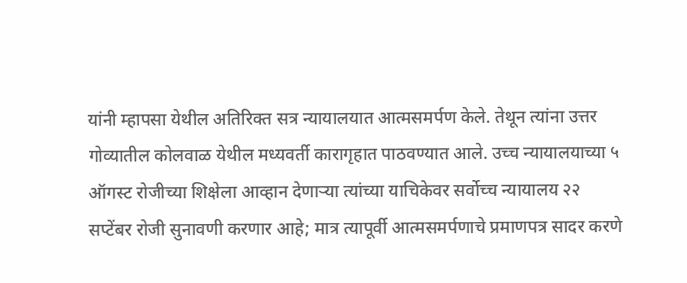यांनी म्हापसा येथील अतिरिक्त सत्र न्यायालयात आत्मसमर्पण केले. तेथून त्यांना उत्तर गोव्यातील कोलवाळ येथील मध्यवर्ती कारागृहात पाठवण्यात आले. उच्च न्यायालयाच्या ५ ऑगस्ट रोजीच्या शिक्षेला आव्हान देणाऱ्या त्यांच्या याचिकेवर सर्वोच्च न्यायालय २२ सप्टेंबर रोजी सुनावणी करणार आहे; मात्र त्यापूर्वी आत्मसमर्पणाचे प्रमाणपत्र सादर करणे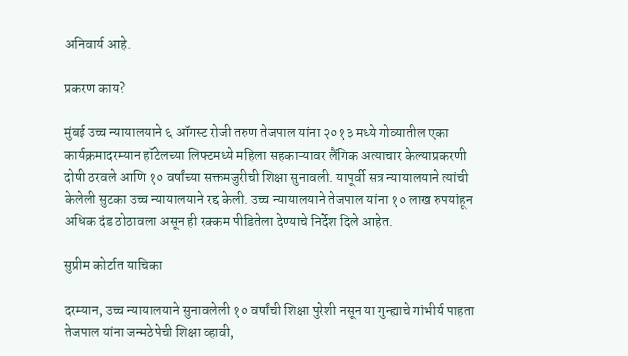अनिवार्य आहे.

प्रकरण काय?

मुंबई उच्च न्यायालयाने ६ ऑगस्ट रोजी तरुण तेजपाल यांना २०१३ मध्ये गोव्यातील एका कार्यक्रमादरम्यान हॉटेलच्या लिफ्टमध्ये महिला सहकाऱ्यावर लैंगिक अत्याचार केल्याप्रकरणी दोषी ठरवले आणि १० वर्षांच्या सक्तमजुरीची शिक्षा सुनावली. यापूर्वी सत्र न्यायालयाने त्यांची केलेली सुटका उच्च न्यायालयाने रद्द केली. उच्च न्यायालयाने तेजपाल यांना १० लाख रुपयांहून अधिक दंड ठोठावला असून ही रक्कम पीडितेला देण्याचे निर्देश दिले आहेत.

सुप्रीम कोर्टात याचिका

दरम्यान, उच्च न्यायालयाने सुनावलेली १० वर्षांची शिक्षा पुरेशी नसून या गुन्ह्याचे गांभीर्य पाहता तेजपाल यांना जन्मठेपेची शिक्षा व्हावी,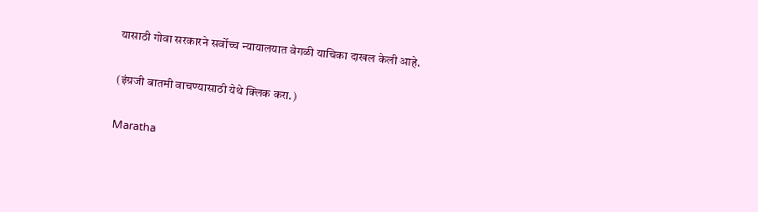यासाठी गोवा सरकारने सर्वोच्च न्यायालयात वेगळी याचिका दाखल केली आहे.

(इंग्रजी बातमी वाचण्यासाठी येथे क्लिक करा.)

Maratha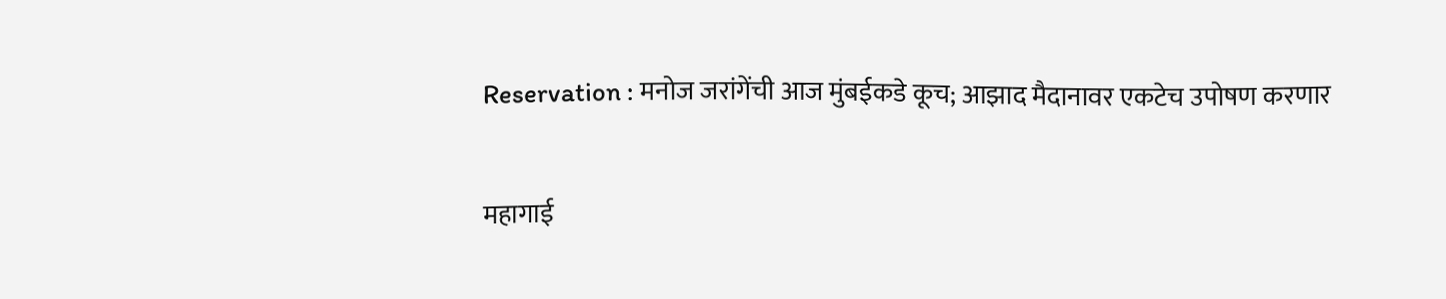Reservation : मनोज जरांगेंची आज मुंबईकडे कूच; आझाद मैदानावर एकटेच उपोषण करणार

महागाई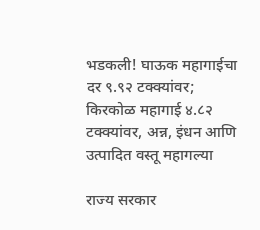भडकली! घाऊक महागाईचा दर ९.९२ टक्क्यांवर; किरकोळ महागाई ४.८२ टक्क्यांवर, अन्न, इंधन आणि उत्पादित वस्तू महागल्या

राज्य सरकार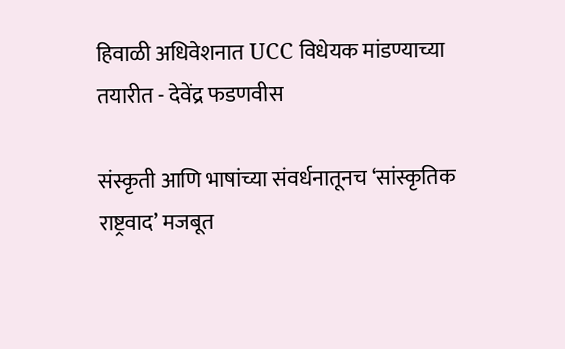हिवाळी अधिवेशनात UCC विधेयक मांडण्याच्या तयारीत - देवेंद्र फडणवीस

संस्कृती आणि भाषांच्या संवर्धनातूनच ‘सांस्कृतिक राष्ट्रवाद’ मजबूत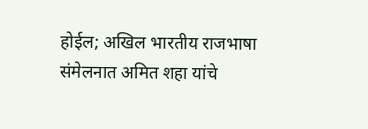होईल; अखिल भारतीय राजभाषा संमेलनात अमित शहा यांचे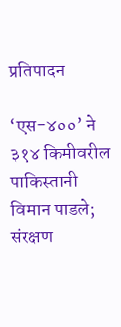प्रतिपादन

‘एस-४००’ ने ३१४ किमीवरील पाकिस्तानी विमान पाडले; संरक्षण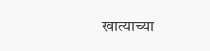खात्याच्या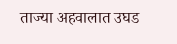ताज्या अहवालात उघड